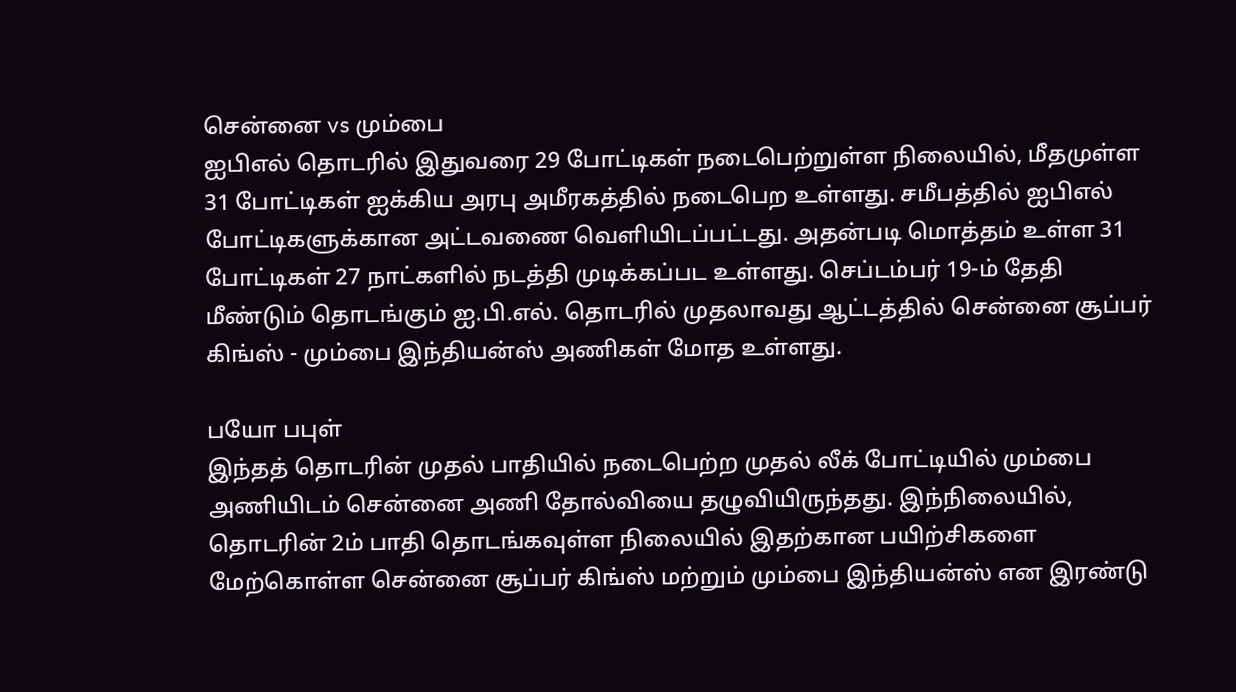சென்னை vs மும்பை
ஐபிஎல் தொடரில் இதுவரை 29 போட்டிகள் நடைபெற்றுள்ள நிலையில், மீதமுள்ள 31 போட்டிகள் ஐக்கிய அரபு அமீரகத்தில் நடைபெற உள்ளது. சமீபத்தில் ஐபிஎல் போட்டிகளுக்கான அட்டவணை வெளியிடப்பட்டது. அதன்படி மொத்தம் உள்ள 31 போட்டிகள் 27 நாட்களில் நடத்தி முடிக்கப்பட உள்ளது. செப்டம்பர் 19-ம் தேதி மீண்டும் தொடங்கும் ஐ.பி.எல். தொடரில் முதலாவது ஆட்டத்தில் சென்னை சூப்பர் கிங்ஸ் - மும்பை இந்தியன்ஸ் அணிகள் மோத உள்ளது.

பயோ பபுள்
இந்தத் தொடரின் முதல் பாதியில் நடைபெற்ற முதல் லீக் போட்டியில் மும்பை அணியிடம் சென்னை அணி தோல்வியை தழுவியிருந்தது. இந்நிலையில், தொடரின் 2ம் பாதி தொடங்கவுள்ள நிலையில் இதற்கான பயிற்சிகளை மேற்கொள்ள சென்னை சூப்பர் கிங்ஸ் மற்றும் மும்பை இந்தியன்ஸ் என இரண்டு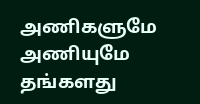அணிகளுமே அணியுமே தங்களது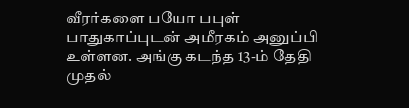வீரர்களை பயோ பபுள் பாதுகாப்புடன் அமீரகம் அனுப்பி உள்ளன. அங்கு கடந்த 13-ம் தேதி முதல்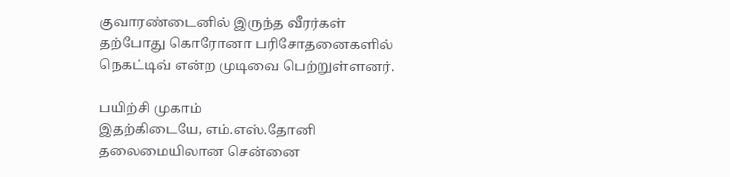குவாரண்டைனில் இருந்த வீரர்கள் தற்போது கொரோனா பரிசோதனைகளில் நெகட்டிவ் என்ற முடிவை பெற்றுள்ளனர்.

பயிற்சி முகாம்
இதற்கிடையே, எம்.எஸ்.தோனி தலைமையிலான சென்னை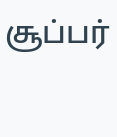சூப்பர்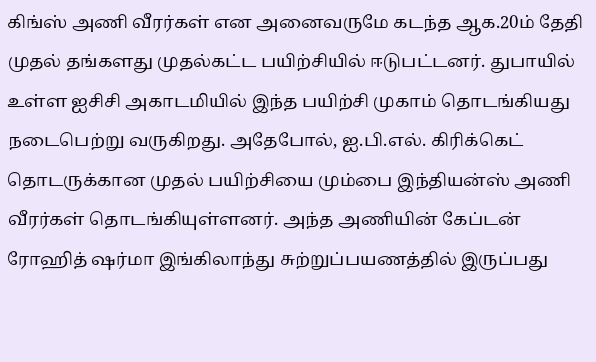கிங்ஸ் அணி வீரர்கள் என அனைவருமே கடந்த ஆக.20ம் தேதி முதல் தங்களது முதல்கட்ட பயிற்சியில் ஈடுபட்டனர். துபாயில் உள்ள ஐசிசி அகாடமியில் இந்த பயிற்சி முகாம் தொடங்கியது நடைபெற்று வருகிறது. அதேபோல், ஐ.பி.எல். கிரிக்கெட் தொடருக்கான முதல் பயிற்சியை மும்பை இந்தியன்ஸ் அணி வீரர்கள் தொடங்கியுள்ளனர். அந்த அணியின் கேப்டன் ரோஹித் ஷர்மா இங்கிலாந்து சுற்றுப்பயணத்தில் இருப்பது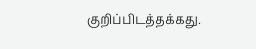குறிப்பிடத்தக்கது.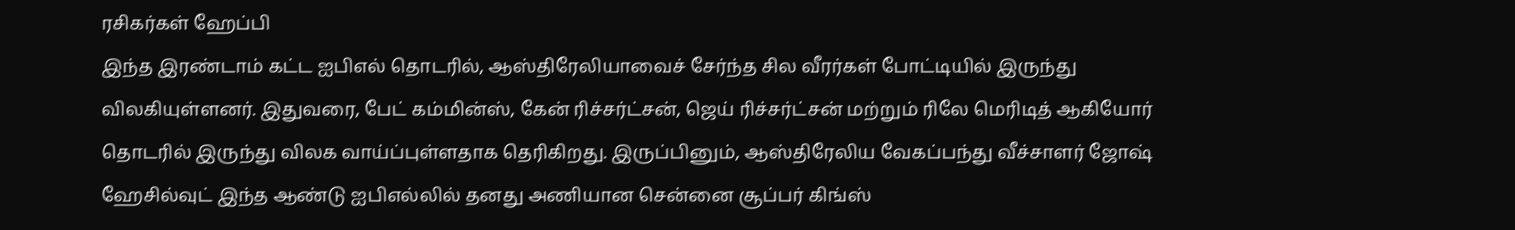ரசிகர்கள் ஹேப்பி
இந்த இரண்டாம் கட்ட ஐபிஎல் தொடரில், ஆஸ்திரேலியாவைச் சேர்ந்த சில வீரர்கள் போட்டியில் இருந்து விலகியுள்ளனர். இதுவரை, பேட் கம்மின்ஸ், கேன் ரிச்சர்ட்சன், ஜெய் ரிச்சர்ட்சன் மற்றும் ரிலே மெரிடித் ஆகியோர் தொடரில் இருந்து விலக வாய்ப்புள்ளதாக தெரிகிறது. இருப்பினும், ஆஸ்திரேலிய வேகப்பந்து வீச்சாளர் ஜோஷ் ஹேசில்வுட் இந்த ஆண்டு ஐபிஎல்லில் தனது அணியான சென்னை சூப்பர் கிங்ஸ்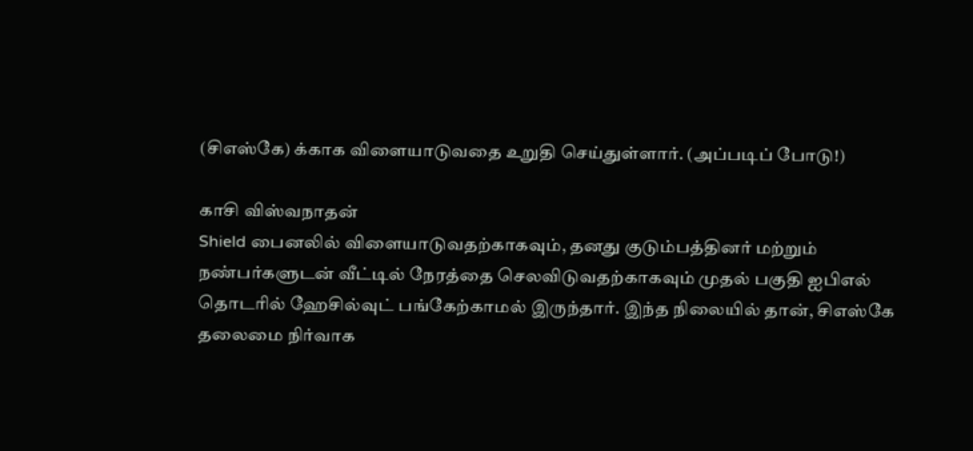(சிஎஸ்கே) க்காக விளையாடுவதை உறுதி செய்துள்ளார். (அப்படிப் போடு!)

காசி விஸ்வநாதன்
Shield பைனலில் விளையாடுவதற்காகவும், தனது குடும்பத்தினர் மற்றும் நண்பர்களுடன் வீட்டில் நேரத்தை செலவிடுவதற்காகவும் முதல் பகுதி ஐபிஎல் தொடரில் ஹேசில்வுட் பங்கேற்காமல் இருந்தார். இந்த நிலையில் தான், சிஎஸ்கே தலைமை நிர்வாக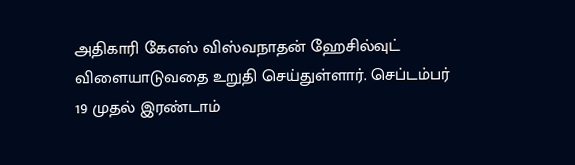அதிகாரி கேஎஸ் விஸ்வநாதன் ஹேசில்வுட் விளையாடுவதை உறுதி செய்துள்ளார். செப்டம்பர் 19 முதல் இரண்டாம்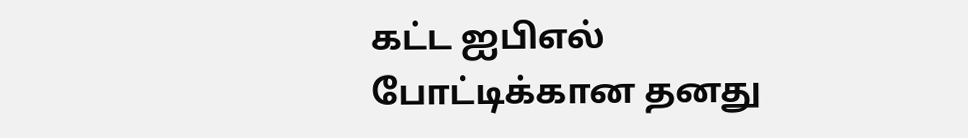கட்ட ஐபிஎல் போட்டிக்கான தனது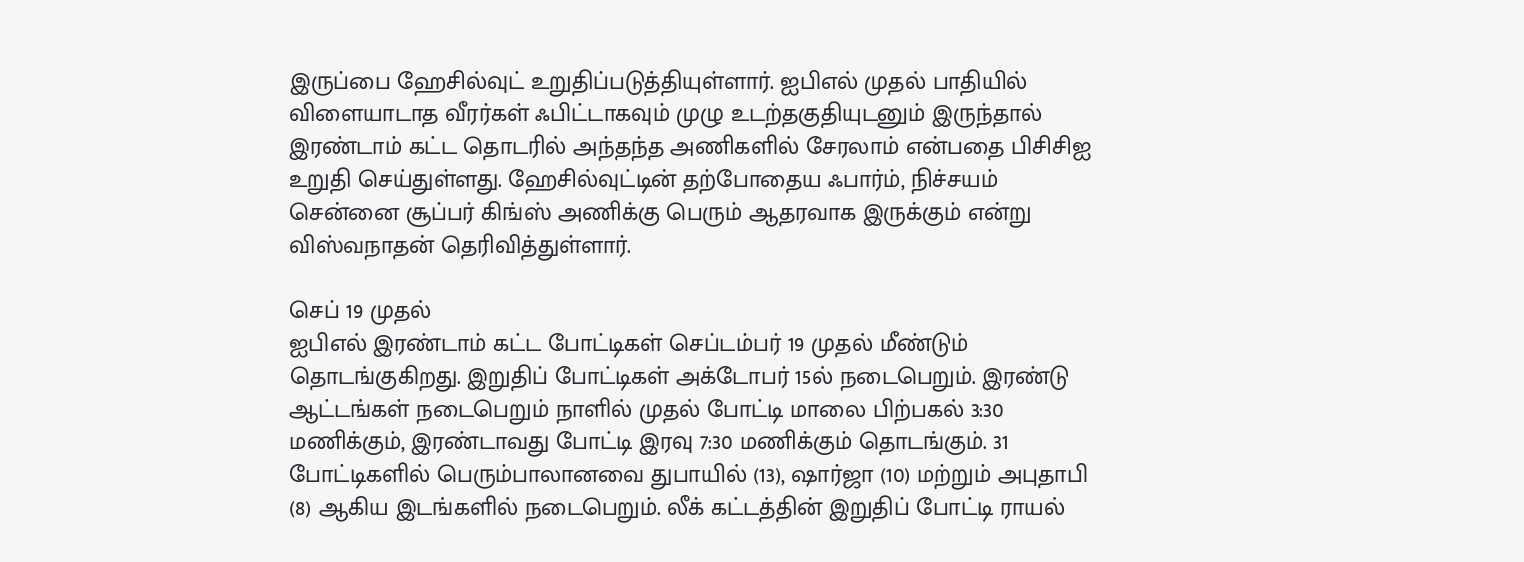இருப்பை ஹேசில்வுட் உறுதிப்படுத்தியுள்ளார். ஐபிஎல் முதல் பாதியில் விளையாடாத வீரர்கள் ஃபிட்டாகவும் முழு உடற்தகுதியுடனும் இருந்தால் இரண்டாம் கட்ட தொடரில் அந்தந்த அணிகளில் சேரலாம் என்பதை பிசிசிஐ உறுதி செய்துள்ளது. ஹேசில்வுட்டின் தற்போதைய ஃபார்ம், நிச்சயம் சென்னை சூப்பர் கிங்ஸ் அணிக்கு பெரும் ஆதரவாக இருக்கும் என்று விஸ்வநாதன் தெரிவித்துள்ளார்.

செப் 19 முதல்
ஐபிஎல் இரண்டாம் கட்ட போட்டிகள் செப்டம்பர் 19 முதல் மீண்டும் தொடங்குகிறது. இறுதிப் போட்டிகள் அக்டோபர் 15ல் நடைபெறும். இரண்டு ஆட்டங்கள் நடைபெறும் நாளில் முதல் போட்டி மாலை பிற்பகல் 3:30 மணிக்கும், இரண்டாவது போட்டி இரவு 7:30 மணிக்கும் தொடங்கும். 31 போட்டிகளில் பெரும்பாலானவை துபாயில் (13), ஷார்ஜா (10) மற்றும் அபுதாபி (8) ஆகிய இடங்களில் நடைபெறும். லீக் கட்டத்தின் இறுதிப் போட்டி ராயல்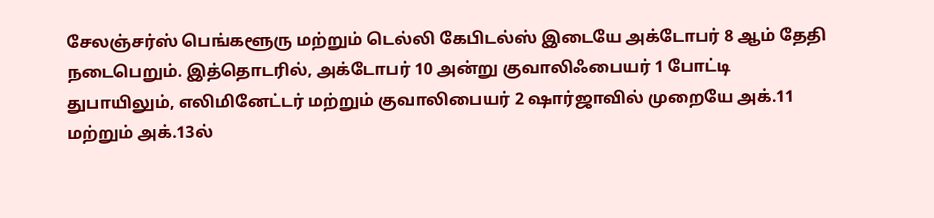சேலஞ்சர்ஸ் பெங்களூரு மற்றும் டெல்லி கேபிடல்ஸ் இடையே அக்டோபர் 8 ஆம் தேதி நடைபெறும். இத்தொடரில், அக்டோபர் 10 அன்று குவாலிஃபையர் 1 போட்டி துபாயிலும், எலிமினேட்டர் மற்றும் குவாலிபையர் 2 ஷார்ஜாவில் முறையே அக்.11 மற்றும் அக்.13ல்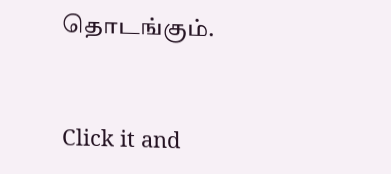தொடங்கும்.


Click it and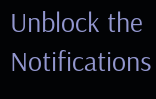Unblock the Notifications